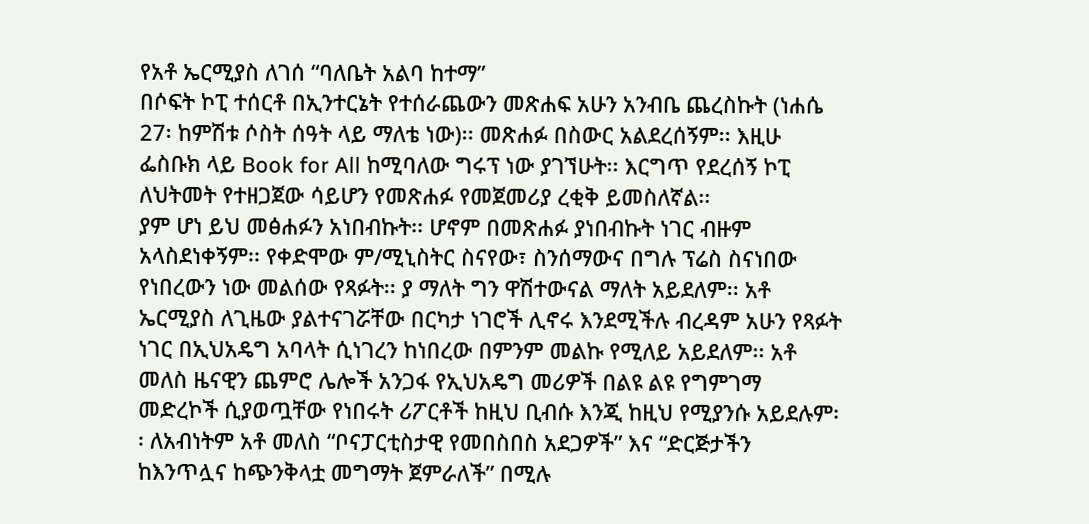የአቶ ኤርሚያስ ለገሰ “ባለቤት አልባ ከተማ”
በሶፍት ኮፒ ተሰርቶ በኢንተርኔት የተሰራጨውን መጽሐፍ አሁን አንብቤ ጨረስኩት (ነሐሴ 27፡ ከምሽቱ ሶስት ሰዓት ላይ ማለቴ ነው)፡፡ መጽሐፉ በስውር አልደረሰኝም፡፡ እዚሁ ፌስቡክ ላይ Book for All ከሚባለው ግሩፕ ነው ያገኘሁት፡፡ እርግጥ የደረሰኝ ኮፒ ለህትመት የተዘጋጀው ሳይሆን የመጽሐፉ የመጀመሪያ ረቂቅ ይመስለኛል፡፡
ያም ሆነ ይህ መፅሐፉን አነበብኩት፡፡ ሆኖም በመጽሐፉ ያነበብኩት ነገር ብዙም አላስደነቀኝም፡፡ የቀድሞው ም/ሚኒስትር ስናየው፣ ስንሰማውና በግሉ ፕሬስ ስናነበው የነበረውን ነው መልሰው የጻፉት፡፡ ያ ማለት ግን ዋሽተውናል ማለት አይደለም፡፡ አቶ ኤርሚያስ ለጊዜው ያልተናገሯቸው በርካታ ነገሮች ሊኖሩ እንደሚችሉ ብረዳም አሁን የጻፉት ነገር በኢህአዴግ አባላት ሲነገረን ከነበረው በምንም መልኩ የሚለይ አይደለም፡፡ አቶ መለስ ዜናዊን ጨምሮ ሌሎች አንጋፋ የኢህአዴግ መሪዎች በልዩ ልዩ የግምገማ መድረኮች ሲያወጧቸው የነበሩት ሪፖርቶች ከዚህ ቢብሱ እንጂ ከዚህ የሚያንሱ አይደሉም፡፡ ለአብነትም አቶ መለስ “ቦናፓርቲስታዊ የመበስበስ አደጋዎች” እና “ድርጅታችን ከእንጥሏና ከጭንቅላቷ መግማት ጀምራለች” በሚሉ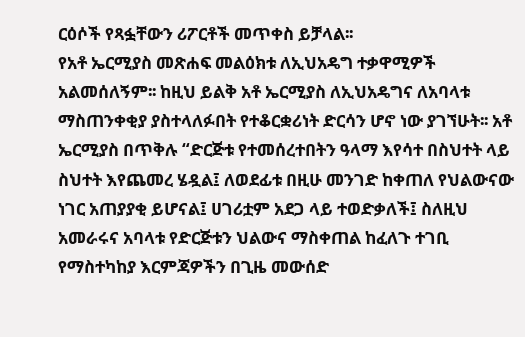ርዕሶች የጻፏቸውን ሪፖርቶች መጥቀስ ይቻላል፡፡
የአቶ ኤርሚያስ መጽሐፍ መልዕክቱ ለኢህአዴግ ተቃዋሚዎች አልመሰለኝም፡፡ ከዚህ ይልቅ አቶ ኤርሚያስ ለኢህአዴግና ለአባላቱ ማስጠንቀቂያ ያስተላለፉበት የተቆርቋሪነት ድርሳን ሆኖ ነው ያገኘሁት፡፡ አቶ ኤርሚያስ በጥቅሉ “ድርጅቱ የተመሰረተበትን ዓላማ እየሳተ በስህተት ላይ ስህተት እየጨመረ ሄዷል፤ ለወደፊቱ በዚሁ መንገድ ከቀጠለ የህልውናው ነገር አጠያያቂ ይሆናል፤ ሀገሪቷም አደጋ ላይ ተወድቃለች፤ ስለዚህ አመራሩና አባላቱ የድርጅቱን ህልውና ማስቀጠል ከፈለጉ ተገቢ የማስተካከያ እርምጃዎችን በጊዜ መውሰድ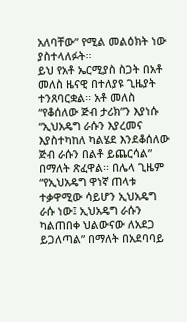አለባቸው” የሚል መልዕክት ነው ያስተላለፉት፡፡
ይህ የአቶ ኤርሚያስ ስጋት በአቶ መለስ ዜናዊ በተለያዩ ጊዜያት ተንጸባርቋል፡፡ አቶ መለስ “የቆሰለው ጅብ ታሪክ”ን እያነሱ “ኢህአዴግ ራሱን እያረመና እያስተካከለ ካልሄደ እንደቆሰለው ጅብ ራሱን በልቶ ይጨርሳል” በማለት ጽፈዋል፡፡ በሌላ ጊዜም “የኢህአዴግ ዋነኛ ጠላቱ ተቃዋሚው ሳይሆን ኢህአዴግ ራሱ ነው፤ ኢህአዴግ ራሱን ካልጠበቀ ህልውናው ለአደጋ ይጋለጣል” በማለት በአደባባይ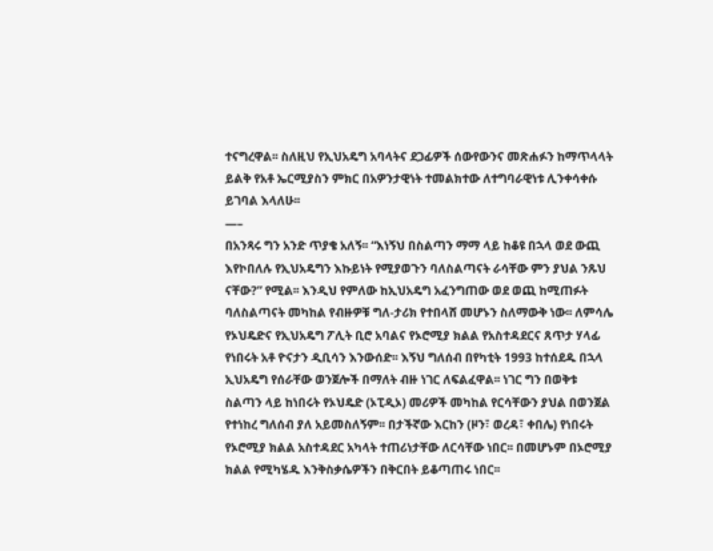ተናግረዋል፡፡ ስለዚህ የኢህአዴግ አባላትና ደጋፊዎች ሰውየውንና መጽሐፉን ከማጥላላት ይልቅ የአቶ ኤርሚያስን ምክር በአዎንታዊነት ተመልክተው ለተግባራዊነቱ ሊንቀሳቀሱ ይገባል እላለሁ፡፡
—–
በአንጻሩ ግን አንድ ጥያቄ አለኝ፡፡ “እነኝህ በስልጣን ማማ ላይ ከቆዩ በኋላ ወደ ውጪ እየኮበለሉ የኢህአዴግን እኩይነት የሚያወጉን ባለስልጣናት ራሳቸው ምን ያህል ንጹህ ናቸው?” የሚል፡፡ እንዲህ የምለው ከኢህአዴግ አፈንግጠው ወደ ወጪ ከሚጠፉት ባለስልጣናት መካከል የብዙዎቹ ግለ-ታሪክ የተበላሸ መሆኑን ስለማውቅ ነው፡፡ ለምሳሌ የኦህዴድና የኢህአዴግ ፖሊት ቢሮ አባልና የኦሮሚያ ክልል የአስተዳደርና ጸጥታ ሃላፊ የነበሩት አቶ ዮናታን ዲቢሳን እንውሰድ፡፡ እኝህ ግለሰብ በየካቲት 1993 ከተሰደዱ በኋላ ኢህአዴግ የሰራቸው ወንጀሎች በማለት ብዙ ነገር ለፍልፈዋል፡፡ ነገር ግን በወቅቱ ስልጣን ላይ ከነበሩት የኦህዴድ (ኦፒዲኦ) መሪዎች መካከል የርሳቸውን ያህል በወንጀል የተነከረ ግለሰብ ያለ አይመስለኝም፡፡ በታችኛው እርከን (ዞን፣ ወረዳ፣ ቀበሌ) የነበሩት የኦሮሚያ ክልል አስተዳደር አካላት ተጠሪነታቸው ለርሳቸው ነበር፡፡ በመሆኑም በኦሮሚያ ክልል የሚካሄዱ እንቅስቃሴዎችን በቅርበት ይቆጣጠሩ ነበር፡፡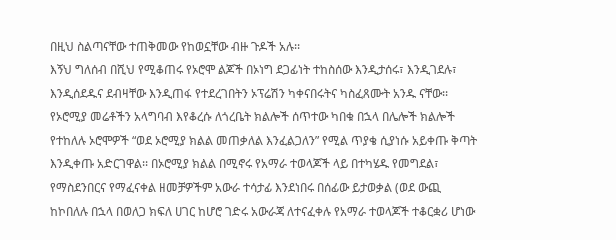በዚህ ስልጣናቸው ተጠቅመው የከወኗቸው ብዙ ጉዶች አሉ፡፡
እኝህ ግለሰብ በሺህ የሚቆጠሩ የኦሮሞ ልጆች በኦነግ ደጋፊነት ተከስሰው እንዲታሰሩ፣ እንዲገደሉ፣ እንዲሰደዱና ደብዛቸው እንዲጠፋ የተደረገበትን ኦፕሬሽን ካቀናበሩትና ካስፈጸሙት አንዱ ናቸው፡፡ የኦሮሚያ መሬቶችን አላግባብ እየቆረሱ ለጎረቤት ክልሎች ሰጥተው ካበቁ በኋላ በሌሎች ክልሎች የተከለሉ ኦሮሞዎች “ወደ ኦሮሚያ ክልል መጠቃለል እንፈልጋለን” የሚል ጥያቄ ሲያነሱ አይቀጡ ቅጣት እንዲቀጡ አድርገዋል፡፡ በኦሮሚያ ክልል በሚኖሩ የአማራ ተወላጆች ላይ በተካሄዱ የመግደል፣ የማስደንበርና የማፈናቀል ዘመቻዎችም አውራ ተሳታፊ እንደነበሩ በሰፊው ይታወቃል (ወደ ውጪ ከኮበለሉ በኋላ በወለጋ ክፍለ ሀገር ከሆሮ ገድሩ አውራጃ ለተናፈቀሉ የአማራ ተወላጆች ተቆርቋሪ ሆነው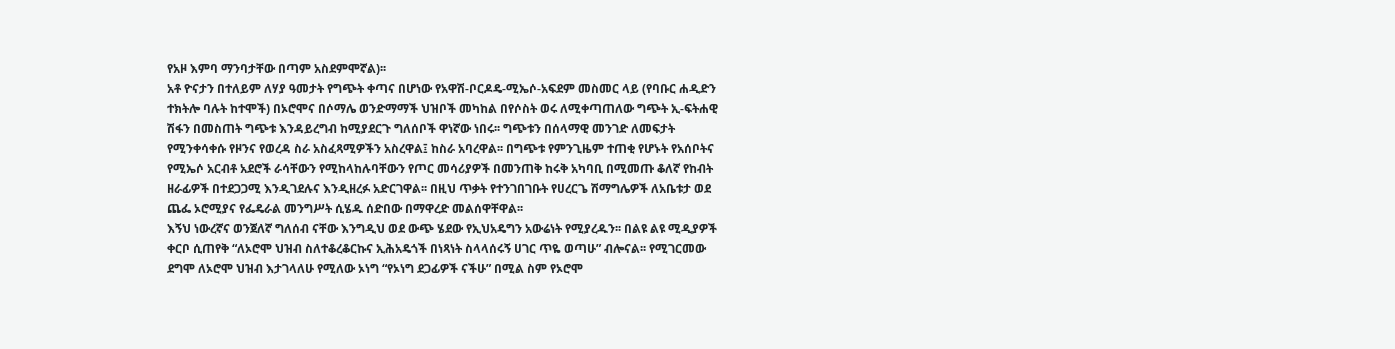የአዞ እምባ ማንባታቸው በጣም አስደምሞኛል)፡፡
አቶ ዮናታን በተለይም ለሃያ ዓመታት የግጭት ቀጣና በሆነው የአዋሽ-ቦርዶዴ-ሚኤሶ-አፍደም መስመር ላይ (የባቡር ሐዲድን ተክትሎ ባሉት ከተሞች) በኦሮሞና በሶማሌ ወንድማማች ህዝቦች መካከል በየሶስት ወሩ ለሚቀጣጠለው ግጭት ኢ-ፍትሐዊ ሽፋን በመስጠት ግጭቱ እንዳይረግብ ከሚያደርጉ ግለሰቦች ዋነኛው ነበሩ፡፡ ግጭቱን በሰላማዊ መንገድ ለመፍታት የሚንቀሳቀሱ የዞንና የወረዳ ስራ አስፈጻሚዎችን አስረዋል፤ ከስራ አባረዋል፡፡ በግጭቱ የምንጊዜም ተጠቂ የሆኑት የአሰቦትና የሚኤሶ አርብቶ አደሮች ራሳቸውን የሚከላከሉባቸውን የጦር መሳሪያዎች በመንጠቅ ከሩቅ አካባቢ በሚመጡ ቆለኛ የከብት ዘራፊዎች በተደጋጋሚ እንዲገደሉና እንዲዘረፉ አድርገዋል፡፡ በዚህ ጥቃት የተንገበገቡት የሀረርጌ ሽማግሌዎች ለአቤቱታ ወደ ጨፌ ኦሮሚያና የፌዴራል መንግሥት ሲሄዱ ሰድበው በማዋረድ መልሰዋቸዋል፡፡
እኝህ ነውረኛና ወንጀለኛ ግለሰብ ናቸው እንግዲህ ወደ ውጭ ሄደው የኢህአዴግን አውሬነት የሚያረዱን፡፡ በልዩ ልዩ ሚዲያዎች ቀርቦ ሲጠየቅ “ለኦሮሞ ህዝብ ስለተቆረቆርኩና ኢሕአዴጎች በነጻነት ስላላሰሩኝ ሀገር ጥዬ ወጣሁ” ብሎናል፡፡ የሚገርመው ደግሞ ለኦሮሞ ህዝብ እታገላለሁ የሚለው ኦነግ “የኦነግ ደጋፊዎች ናችሁ” በሚል ስም የኦሮሞ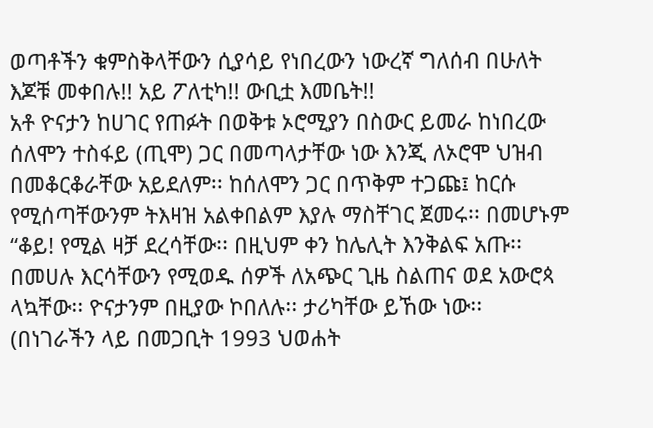ወጣቶችን ቁምስቅላቸውን ሲያሳይ የነበረውን ነውረኛ ግለሰብ በሁለት እጆቹ መቀበሉ!! አይ ፖለቲካ!! ውቢቷ እመቤት!!
አቶ ዮናታን ከሀገር የጠፉት በወቅቱ ኦሮሚያን በስውር ይመራ ከነበረው ሰለሞን ተስፋይ (ጢሞ) ጋር በመጣላታቸው ነው እንጂ ለኦሮሞ ህዝብ በመቆርቆራቸው አይደለም፡፡ ከሰለሞን ጋር በጥቅም ተጋጩ፤ ከርሱ የሚሰጣቸውንም ትእዛዝ አልቀበልም እያሉ ማስቸገር ጀመሩ፡፡ በመሆኑም “ቆይ! የሚል ዛቻ ደረሳቸው፡፡ በዚህም ቀን ከሌሊት እንቅልፍ አጡ፡፡ በመሀሉ እርሳቸውን የሚወዱ ሰዎች ለአጭር ጊዜ ስልጠና ወደ አውሮጳ ላኳቸው፡፡ ዮናታንም በዚያው ኮበለሉ፡፡ ታሪካቸው ይኸው ነው፡፡ (በነገራችን ላይ በመጋቢት 1993 ህወሐት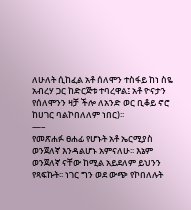ለሁለት ሲከፈል አቶ ሰለሞን ተስፋይ ከነ ስዬ አብረሃ ጋር ከድርጅቱ ተባረዋል፤ አቶ ዮናታን የሰለሞንን ዛቻ ችሎ ለአንድ ወር ቢቆይ ኖሮ ከሀገር ባልኮበለለም ነበር)፡፡
—–
የመጽሐፉ ፀሐፊ የሆኑት አቶ ኤርሚያስ ወንጀለኛ እንዳልሆኑ አምናለሁ፡፡ እኔም ወንጀለኛ ናቸው ከሚል አይደለም ይህንን የጻፍኩት፡፡ ነገር ግን ወደ ውጭ የኮበለሉት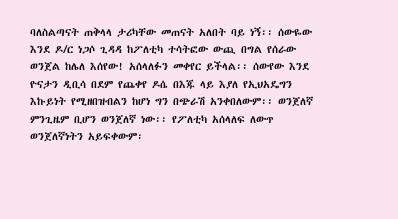ባለስልጣናት ጠቅላላ ታሪካቸው መጠናት አለበት ባይ ነኝ፡፡ ሰውዬው እንደ ዶ/ር ነጋሶ ጊዳዳ ከፖለቲካ ተሳትፎው ውጪ በግል የሰራው ወንጀል ከሌለ እሰየው! አሰላለፉን መቀየር ይችላል፡፡ ሰውየው እንደ ዮናታን ዲቢሳ በደም የጨቀየ ዶሴ በእጁ ላይ እያለ የኢህአዴግን እኩይነት የሚዘበዝብልን ከሆነ ግን በጭራሽ አንቀበለውም፡፡ ወንጀለኛ ምንጊዜም ቢሆን ወንጀለኛ ነው፡፡ የፖለቲካ አሰላለፍ ለውጥ ወንጀለኛነትን አይፍቀውም፡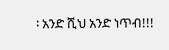፡ አንድ ሺህ አንድ ነጥብ!!!